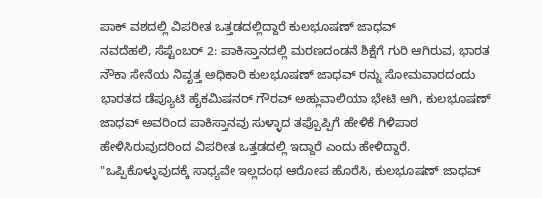ಪಾಕ್ ವಶದಲ್ಲಿ ವಿಪರೀತ ಒತ್ತಡದಲ್ಲಿದ್ದಾರೆ ಕುಲಭೂಷಣ್ ಜಾಧವ್
ನವದೆಹಲಿ, ಸೆಪ್ಟೆಂಬರ್ 2: ಪಾಕಿಸ್ತಾನದಲ್ಲಿ ಮರಣದಂಡನೆ ಶಿಕ್ಷೆಗೆ ಗುರಿ ಆಗಿರುವ, ಭಾರತ ನೌಕಾ ಸೇನೆಯ ನಿವೃತ್ತ ಅಧಿಕಾರಿ ಕುಲಭೂಷಣ್ ಜಾಧವ್ ರನ್ನು ಸೋಮವಾರದಂದು ಭಾರತದ ಡೆಪ್ಯೂಟಿ ಹೈಕಮಿಷನರ್ ಗೌರವ್ ಅಹ್ಲುವಾಲಿಯಾ ಭೇಟಿ ಆಗಿ, ಕುಲಭೂಷಣ್ ಜಾಧವ್ ಅವರಿಂದ ಪಾಕಿಸ್ತಾನವು ಸುಳ್ಳಾದ ತಪ್ಪೊಪ್ಪಿಗೆ ಹೇಳಿಕೆ ಗಿಳಿಪಾಠ ಹೇಳಿಸಿರುವುದರಿಂದ ವಿಪರೀತ ಒತ್ತಡದಲ್ಲಿ ಇದ್ದಾರೆ ಎಂದು ಹೇಳಿದ್ದಾರೆ.
"ಒಪ್ಪಿಕೊಳ್ಳುವುದಕ್ಕೆ ಸಾಧ್ಯವೇ ಇಲ್ಲದಂಥ ಆರೋಪ ಹೊರೆಸಿ, ಕುಲಭೂಷಣ್ ಜಾಧವ್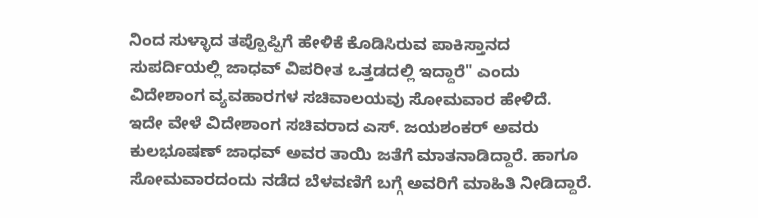ನಿಂದ ಸುಳ್ಳಾದ ತಪ್ಪೊಪ್ಪಿಗೆ ಹೇಳಿಕೆ ಕೊಡಿಸಿರುವ ಪಾಕಿಸ್ತಾನದ ಸುಪರ್ದಿಯಲ್ಲಿ ಜಾಧವ್ ವಿಪರೀತ ಒತ್ತಡದಲ್ಲಿ ಇದ್ದಾರೆ" ಎಂದು ವಿದೇಶಾಂಗ ವ್ಯವಹಾರಗಳ ಸಚಿವಾಲಯವು ಸೋಮವಾರ ಹೇಳಿದೆ.
ಇದೇ ವೇಳೆ ವಿದೇಶಾಂಗ ಸಚಿವರಾದ ಎಸ್. ಜಯಶಂಕರ್ ಅವರು ಕುಲಭೂಷಣ್ ಜಾಧವ್ ಅವರ ತಾಯಿ ಜತೆಗೆ ಮಾತನಾಡಿದ್ದಾರೆ. ಹಾಗೂ ಸೋಮವಾರದಂದು ನಡೆದ ಬೆಳವಣಿಗೆ ಬಗ್ಗೆ ಅವರಿಗೆ ಮಾಹಿತಿ ನೀಡಿದ್ದಾರೆ.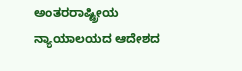ಅಂತರರಾಷ್ಟ್ರೀಯ ನ್ಯಾಯಾಲಯದ ಆದೇಶದ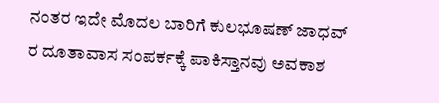ನಂತರ ಇದೇ ಮೊದಲ ಬಾರಿಗೆ ಕುಲಭೂಷಣ್ ಜಾಧವ್ ರ ದೂತಾವಾಸ ಸಂಪರ್ಕಕ್ಕೆ ಪಾಕಿಸ್ತಾನವು ಅವಕಾಶ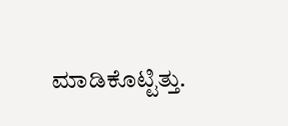ಮಾಡಿಕೊಟ್ಟಿತ್ತು.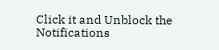Click it and Unblock the Notifications